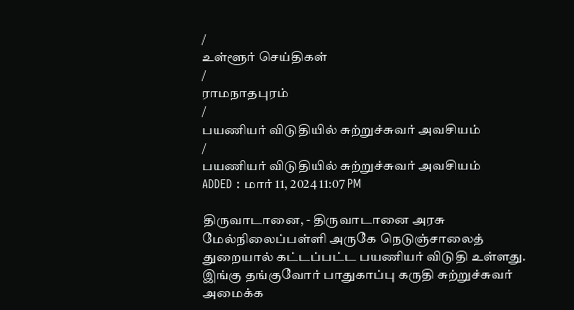/
உள்ளூர் செய்திகள்
/
ராமநாதபுரம்
/
பயணியர் விடுதியில் சுற்றுச்சுவர் அவசியம்
/
பயணியர் விடுதியில் சுற்றுச்சுவர் அவசியம்
ADDED : மார் 11, 2024 11:07 PM

திருவாடானை, - திருவாடானை அரசு மேல்நிலைப்பள்ளி அருகே நெடுஞ்சாலைத் துறையால் கட்டப்பட்ட பயணியர் விடுதி உள்ளது. இங்கு தங்குவோர் பாதுகாப்பு கருதி சுற்றுச்சுவர் அமைக்க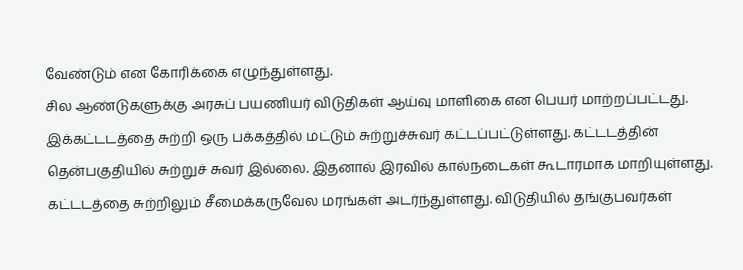வேண்டும் என கோரிக்கை எழுந்துள்ளது.
சில ஆண்டுகளுக்கு அரசுப் பயணியர் விடுதிகள் ஆய்வு மாளிகை என பெயர் மாற்றப்பட்டது. இக்கட்டடத்தை சுற்றி ஒரு பக்கத்தில் மட்டும் சுற்றுச்சுவர் கட்டப்பட்டுள்ளது. கட்டடத்தின் தென்பகுதியில் சுற்றுச் சுவர் இல்லை. இதனால் இரவில் கால்நடைகள் கூடாரமாக மாறியுள்ளது. கட்டடத்தை சுற்றிலும் சீமைக்கருவேல மரங்கள் அடர்ந்துள்ளது. விடுதியில் தங்குபவர்கள்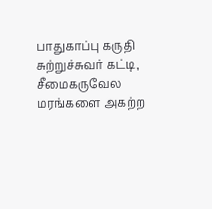பாதுகாப்பு கருதி சுற்றுச்சுவர் கட்டி, சீமைகருவேல மரங்களை அகற்ற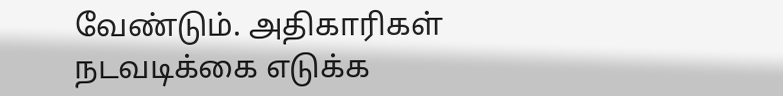வேண்டும். அதிகாரிகள் நடவடிக்கை எடுக்க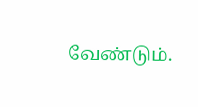வேண்டும்.